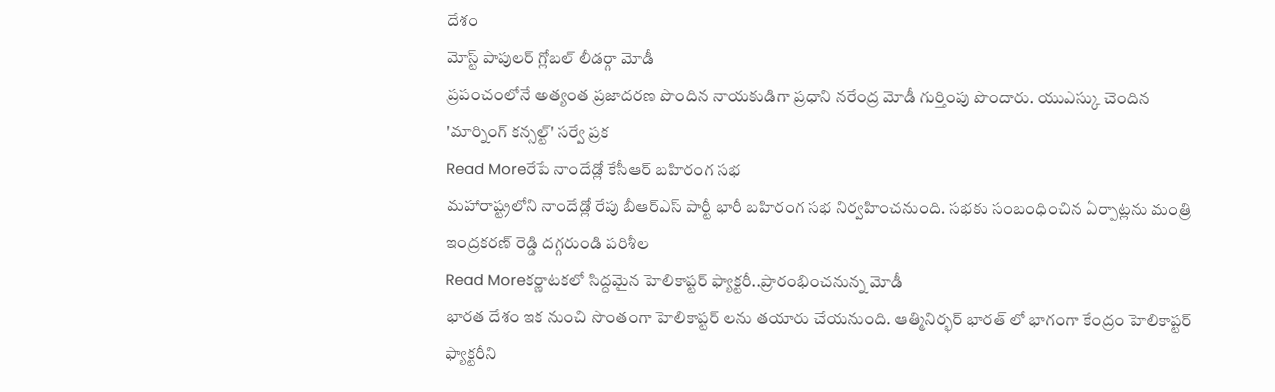దేశం
మోస్ట్ పాపులర్ గ్లోబల్ లీడర్గా మోడీ
ప్రపంచంలోనే అత్యంత ప్రజాదరణ పొందిన నాయకుడిగా ప్రధాని నరేంద్ర మోడీ గుర్తింపు పొందారు. యుఎస్కు చెందిన 'మార్నింగ్ కన్సల్ట్' సర్వే ప్రక
Read Moreరేపే నాందేడ్లో కేసీఆర్ బహిరంగ సభ
మహారాష్ట్రలోని నాందేడ్లో రేపు బీఆర్ఎస్ పార్టీ భారీ బహిరంగ సభ నిర్వహించనుంది. సభకు సంబంధించిన ఏర్పాట్లను మంత్రి ఇంద్రకరణ్ రెడ్డి దగ్గరుండి పరిశీల
Read Moreకర్ణాటకలో సిద్దమైన హెలికాప్టర్ ఫ్యాక్టరీ..ప్రారంభించనున్న మోడీ
భారత దేశం ఇక నుంచి సొంతంగా హెలికాప్టర్ లను తయారు చేయనుంది. ఆత్మినిర్భర్ భారత్ లో భాగంగా కేంద్రం హెలికాప్టర్ ఫ్యాక్టరీని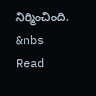నిర్మించింది. &nbs
Read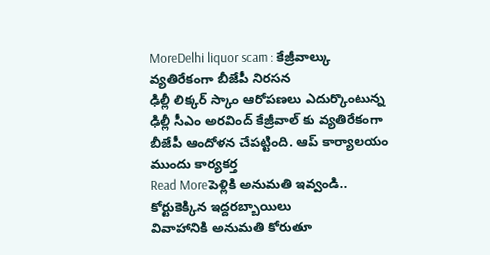MoreDelhi liquor scam : కేజ్రీవాల్కు వ్యతిరేకంగా బీజేపీ నిరసన
ఢిల్లీ లిక్కర్ స్కాం ఆరోపణలు ఎదుర్కొంటున్న ఢిల్లీ సీఎం అరవింద్ కేజ్రీవాల్ కు వ్యతిరేకంగా బీజేపీ ఆందోళన చేపట్టింది. ఆప్ కార్యాలయం ముందు కార్యకర్త
Read Moreపెళ్లికి అనుమతి ఇవ్వండి.. కోర్టుకెక్కిన ఇద్దరబ్బాయిలు
వివాహానికి అనుమతి కోరుతూ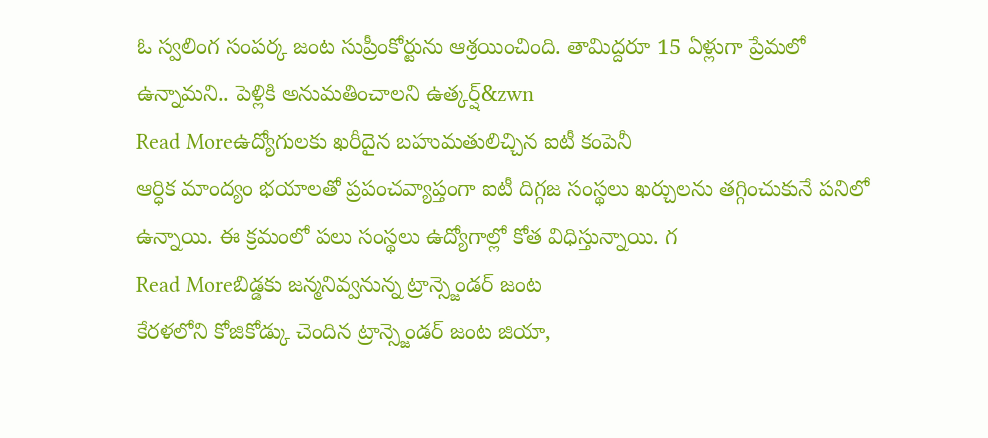ఓ స్వలింగ సంపర్క జంట సుప్రీంకోర్టును ఆశ్రయించింది. తామిద్దరూ 15 ఏళ్లుగా ప్రేమలో ఉన్నామని.. పెళ్లికి అనుమతించాలని ఉత్కర్ష్&zwn
Read Moreఉద్యోగులకు ఖరీదైన బహుమతులిచ్చిన ఐటీ కంపెనీ
ఆర్ధిక మాంద్యం భయాలతో ప్రపంచవ్యాప్తంగా ఐటీ దిగ్గజ సంస్థలు ఖర్చులను తగ్గించుకునే పనిలో ఉన్నాయి. ఈ క్రమంలో పలు సంస్థలు ఉద్యోగాల్లో కోత విధిస్తున్నాయి. గ
Read Moreబిడ్డకు జన్మనివ్వనున్న ట్రాన్స్జెండర్ జంట
కేరళలోని కోజికోడ్కు చెందిన ట్రాన్స్జెండర్ జంట జియా,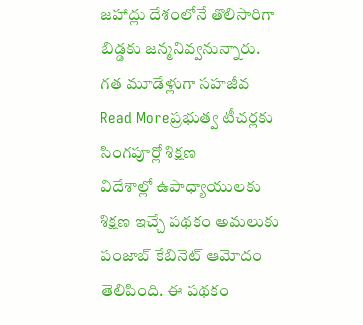జహాద్లు దేశంలోనే తొలిసారిగా బిడ్డకు జన్మనివ్వనున్నారు. గత మూడేళ్లుగా సహజీవ
Read Moreప్రభుత్వ టీచర్లకు సింగపూర్లో శిక్షణ
విదేశాల్లో ఉపాధ్యాయులకు శిక్షణ ఇచ్చే పథకం అమలుకు పంజాబ్ కేబినెట్ ఆమోదం తెలిపింది. ఈ పథకం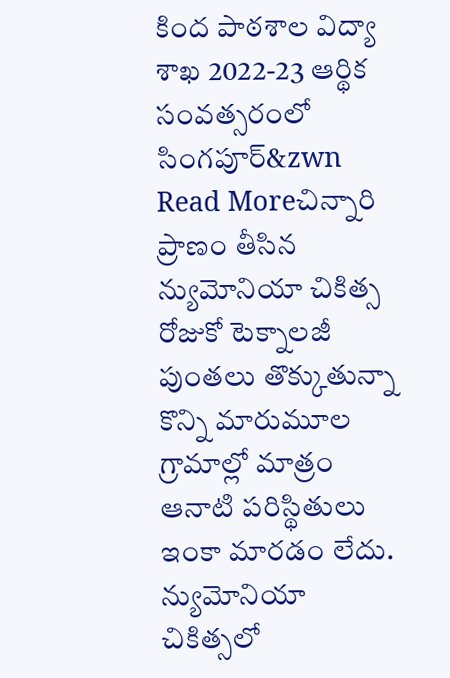కింద పాఠశాల విద్యా శాఖ 2022-23 ఆర్థిక సంవత్సరంలో సింగపూర్&zwn
Read Moreచిన్నారి ప్రాణం తీసిన న్యుమోనియా చికిత్స
రోజుకో టెక్నాలజీ పుంతలు తొక్కుతున్నా కొన్ని మారుమూల గ్రామాల్లో మాత్రం ఆనాటి పరిస్థితులు ఇంకా మారడం లేదు. న్యుమోనియా చికిత్సలో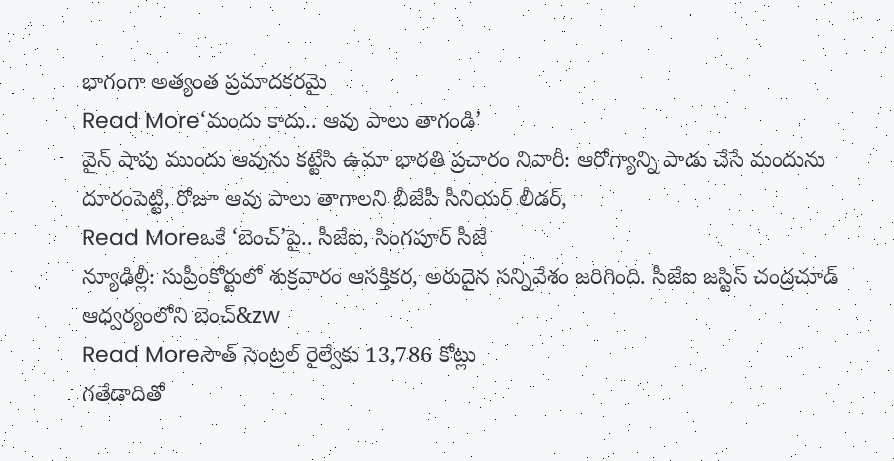భాగంగా అత్యంత ప్రమాదకరమై
Read More‘మందు కాదు.. ఆవు పాలు తాగండి’
వైన్ షాపు ముందు ఆవును కట్టేసి ఉమా భారతి ప్రచారం నివారీ: ఆరోగ్యాన్ని పాడు చేసే మందును దూరంపెట్టి, రోజూ ఆవు పాలు తాగాలని బీజేపీ సీనియర్ లీడర్,
Read Moreఒకే ‘బెంచ్’పై.. సీజేఐ, సింగపూర్ సీజే
న్యూఢిల్లీ: సుప్రీంకోర్టులో శుక్రవారం ఆసక్తికర, అరుదైన సన్నివేశం జరిగింది. సీజేఐ జస్టిస్ చంద్రచూడ్ ఆధ్వర్యంలోని బెంచ్&zw
Read Moreసౌత్ సెంట్రల్ రైల్వేకు 13,786 కోట్లు
గతేడాదితో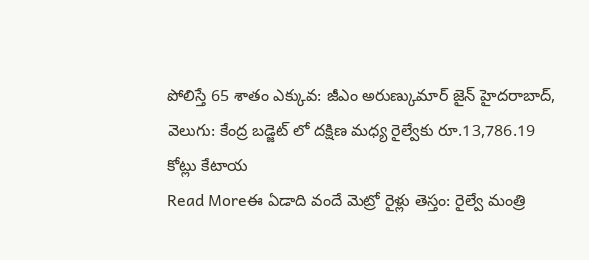పోలిస్తే 65 శాతం ఎక్కువ: జీఎం అరుణ్కుమార్ జైన్ హైదరాబాద్, వెలుగు: కేంద్ర బడ్జెట్ లో దక్షిణ మధ్య రైల్వేకు రూ.13,786.19 కోట్లు కేటాయ
Read Moreఈ ఏడాది వందే మెట్రో రైళ్లు తెస్తం: రైల్వే మంత్రి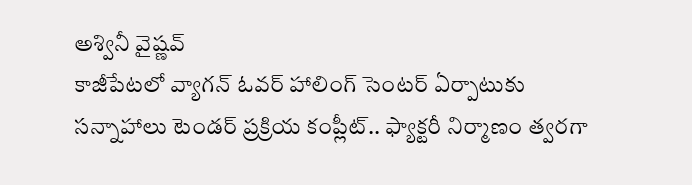అశ్వినీ వైష్ణవ్
కాజీపేటలో వ్యాగన్ ఓవర్ హాలింగ్ సెంటర్ ఏర్పాటుకు సన్నాహాలు టెండర్ ప్రక్రియ కంప్లీట్.. ఫ్యాక్టరీ నిర్మాణం త్వరగా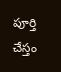పూర్తి చేస్తం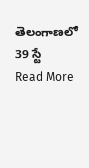తెలంగాణలో 39 స్టే
Read More